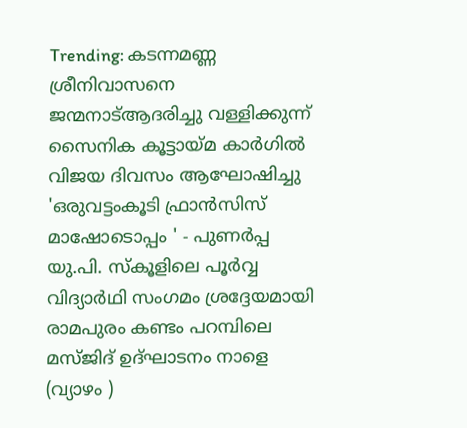Trending: കടന്നമണ്ണ ശ്രീനിവാസനെ ജന്മനാട്ആദരിച്ചു വള്ളിക്കുന്ന് സൈനിക കൂട്ടായ്മ കാർഗിൽ വിജയ ദിവസം ആഘോഷിച്ചു 'ഒരുവട്ടംകൂടി ഫ്രാൻസിസ് മാഷോടൊപ്പം ' - പുണർപ്പ യു.പി. സ്കൂളിലെ പൂർവ്വ വിദ്യാർഥി സംഗമം ശ്രദ്ദേയമായി രാമപുരം കണ്ടം പറമ്പിലെ മസ്ജിദ് ഉദ്ഘാടനം നാളെ (വ്യാഴം )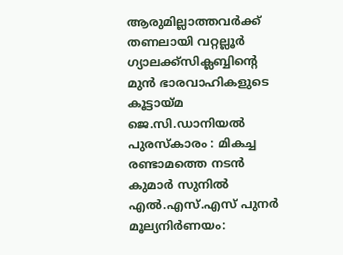ആരുമില്ലാത്തവർക്ക് തണലായി വറ്റല്ലൂർ ഗ്യാലക്ക്സിക്ലബ്ബിന്റെ മുൻ ഭാരവാഹികളുടെ കൂട്ടായ്മ ജെ.സി.ഡാനിയൽ പുരസ്‌കാരം : മികച്ച രണ്ടാമത്തെ നടൻ കുമാർ സുനിൽ എൽ.എസ്.എസ് പുനർ മൂല്യനിർണയം: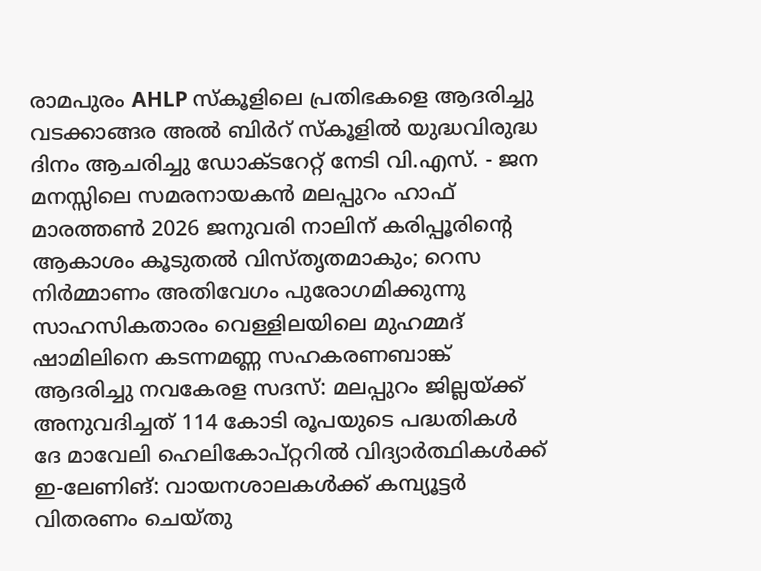രാമപുരം AHLP സ്കൂളിലെ പ്രതിഭകളെ ആദരിച്ചു വടക്കാങ്ങര അൽ ബിർറ് സ്കൂളിൽ യുദ്ധവിരുദ്ധ ദിനം ആചരിച്ചു ഡോക്ടറേറ്റ് നേടി വി.എസ്. - ജന മനസ്സിലെ സമരനായകൻ മലപ്പുറം ഹാഫ് മാരത്തൺ 2026 ജനുവരി നാലിന് കരിപ്പൂരിന്റെ ആകാശം കൂടുതല്‍ വിസ്തൃതമാകും; റെസ നിര്‍മ്മാണം അതിവേഗം പുരോഗമിക്കുന്നു സാഹസികതാരം വെള്ളിലയിലെ മുഹമ്മദ് ഷാമിലിനെ കടന്നമണ്ണ സഹകരണബാങ്ക് ആദരിച്ചു നവകേരള സദസ്: മലപ്പുറം ജില്ലയ്ക്ക് അനുവദിച്ചത് 114 കോടി രൂപയുടെ പദ്ധതികള്‍ ദേ മാവേലി ഹെലികോപ്റ്ററിൽ വിദ്യാര്‍ത്ഥികള്‍ക്ക് ഇ-ലേണിങ്: വായനശാലകള്‍ക്ക് കമ്പ്യൂട്ടര്‍ വിതരണം ചെയ്തു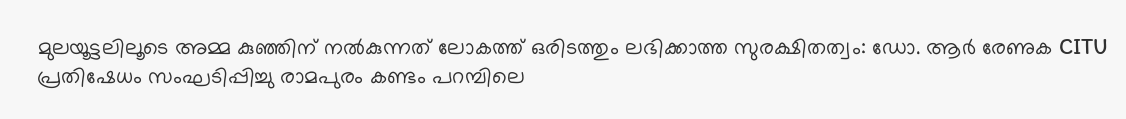മുലയൂട്ടലിലൂടെ അമ്മ കുഞ്ഞിന് നല്‍കുന്നത് ലോകത്ത് ഒരിടത്തും ലഭിക്കാത്ത സുരക്ഷിതത്വം: ഡോ. ആര്‍ രേണുക CITU പ്രതിഷേധം സംഘടിപ്പിച്ചു രാമപുരം കണ്ടം പറമ്പിലെ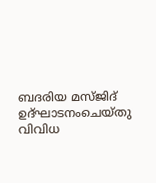ബദരിയ മസ്ജിദ് ഉദ്ഘാടനംചെയ്തു വിവിധ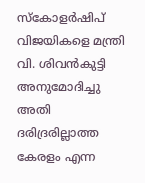സ്കോളർഷിപ് വിജയികളെ മന്ത്രി വി. ശിവൻകുട്ടി അനുമോദിച്ചു അതി ദരിദ്രരില്ലാത്ത കേരളം എന്ന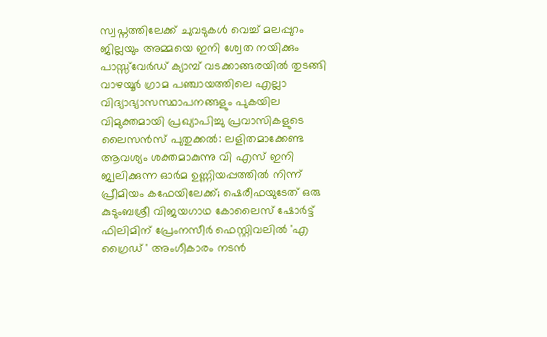സ്വപ്നത്തിലേക്ക് ചുവടുകൾ വെച്ച് മലപ്പുറം ജില്ലയും അമ്മയെ ഇനി ശ്വേത നയിക്കും പാസ്സ്‌വേർഡ്‌ ക്യാമ്പ് വടക്കാങ്ങരയിൽ തുടങ്ങി വാഴയൂര്‍ ഗ്രാമ പഞ്ചായത്തിലെ എല്ലാ വിദ്യാഭ്യാസസ്ഥാപനങ്ങളും പുകയില വിമുക്തമായി പ്രഖ്യാപിച്ചു പ്രവാസികളുടെ ലൈസൻസ് പുതുക്കൽ: ലളിതമാക്കേണ്ട ആവശ്യം ശക്തമാകുന്നു വി എസ് ഇനി ജ്വലിക്കുന്ന ഓർമ ഉണ്ണിയപ്പത്തില്‍ നിന്ന് പ്രീമിയം കഫേയിലേക്ക്; ഷെരീഫയുടേത് ഒരു കുടുംബശ്രീ വിജയഗാഥ കോലൈസ് ഷോർട്ട് ഫിലിമിന് പ്രേംനസീർ ഫെസ്റ്റിവലിൽ 'എ ഗ്രൈഡ് ' അംഗീകാരം നടന്‍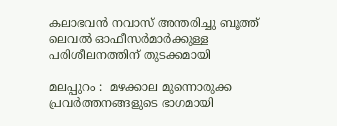കലാഭവന്‍ നവാസ് അന്തരിച്ചു ബൂത്ത് ലെവല്‍ ഓഫീസര്‍മാര്‍ക്കുള്ള പരിശീലനത്തിന് തുടക്കമായി

മലപ്പുറം :  മഴക്കാല മുന്നൊരുക്ക പ്രവര്‍ത്തനങ്ങളുടെ ഭാഗമായി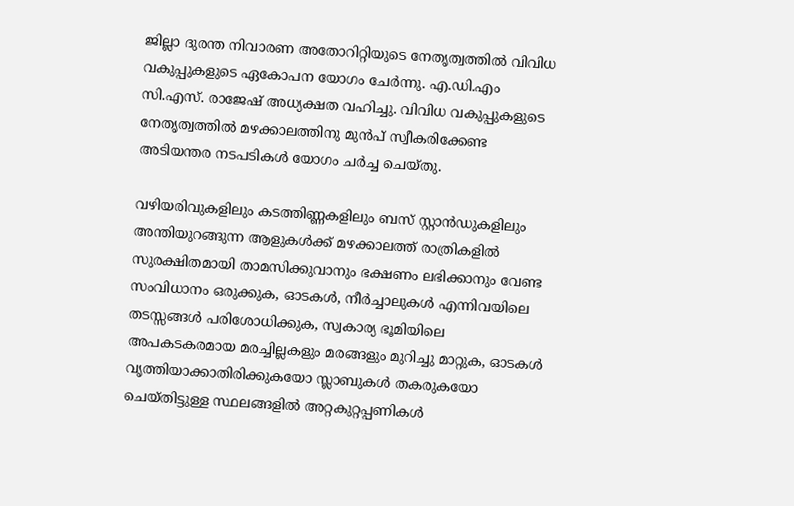ജില്ലാ ദുരന്ത നിവാരണ അതോറിറ്റിയുടെ നേതൃത്വത്തില്‍ വിവിധ വകുപ്പുകളുടെ ഏകോപന യോഗം ചേര്‍ന്നു. എ.ഡി.എം സി.എസ്. രാജേഷ് അധ്യക്ഷത വഹിച്ചു. വിവിധ വകുപ്പുകളുടെ നേതൃത്വത്തില്‍ മഴക്കാലത്തിനു മുന്‍പ് സ്വീകരിക്കേണ്ട അടിയന്തര നടപടികള്‍ യോഗം ചര്‍ച്ച ചെയ്തു.

വഴിയരിവുകളിലും കടത്തിണ്ണകളിലും ബസ് സ്റ്റാന്‍ഡുകളിലും അന്തിയുറങ്ങുന്ന ആളുകള്‍ക്ക് മഴക്കാലത്ത് രാത്രികളില്‍ സുരക്ഷിതമായി താമസിക്കുവാനും ഭക്ഷണം ലഭിക്കാനും വേണ്ട സംവിധാനം ഒരുക്കുക, ഓടകള്‍, നീര്‍ച്ചാലുകള്‍ എന്നിവയിലെ തടസ്സങ്ങള്‍ പരിശോധിക്കുക, സ്വകാര്യ ഭൂമിയിലെ അപകടകരമായ മരച്ചില്ലകളും മരങ്ങളും മുറിച്ചു മാറ്റുക, ഓടകള്‍ വൃത്തിയാക്കാതിരിക്കുകയോ സ്ലാബുകള്‍ തകരുകയോ ചെയ്തിട്ടുള്ള സ്ഥലങ്ങളില്‍ അറ്റകുറ്റപ്പണികള്‍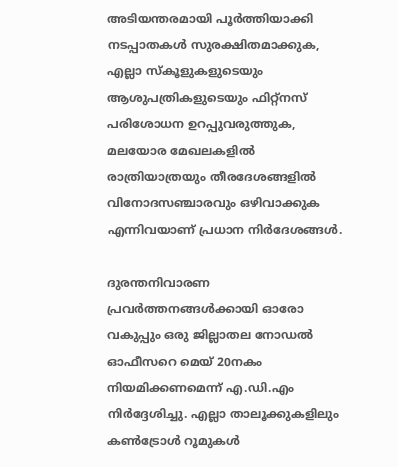അടിയന്തരമായി പൂര്‍ത്തിയാക്കി നടപ്പാതകള്‍ സുരക്ഷിതമാക്കുക, എല്ലാ സ്‌കൂളുകളുടെയും ആശുപത്രികളുടെയും ഫിറ്റ്‌നസ് പരിശോധന ഉറപ്പുവരുത്തുക, മലയോര മേഖലകളില്‍ രാത്രിയാത്രയും തീരദേശങ്ങളില്‍ വിനോദസഞ്ചാരവും ഒഴിവാക്കുക എന്നിവയാണ് പ്രധാന നിര്‍ദേശങ്ങള്‍.

ദുരന്തനിവാരണ പ്രവര്‍ത്തനങ്ങള്‍ക്കായി ഓരോ വകുപ്പും ഒരു ജില്ലാതല നോഡല്‍ ഓഫീസറെ മെയ് 20നകം നിയമിക്കണമെന്ന് എ.ഡി.എം നിര്‍ദ്ദേശിച്ചു. എല്ലാ താലൂക്കുകളിലും കണ്‍ട്രോള്‍ റൂമുകള്‍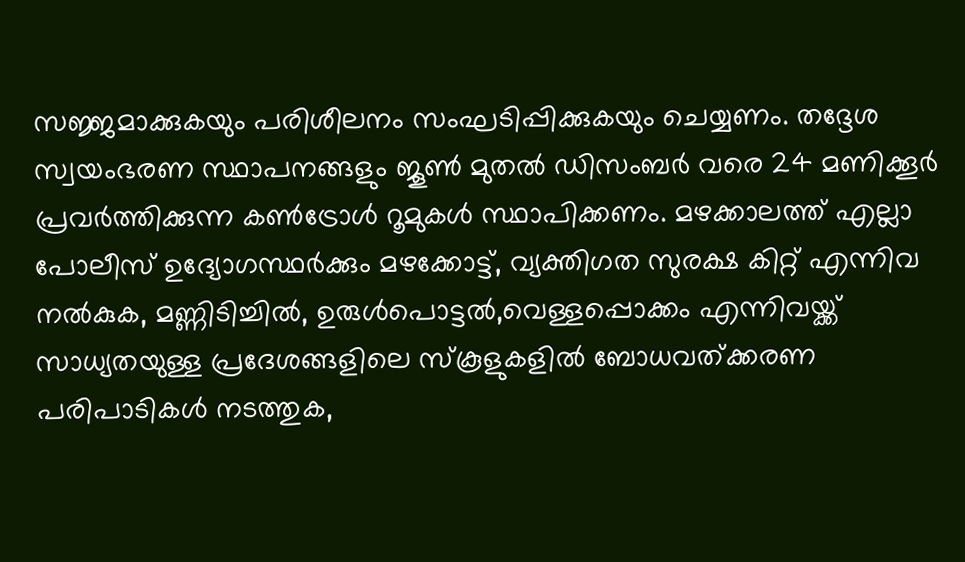സജ്ജമാക്കുകയും പരിശീലനം സംഘടിപ്പിക്കുകയും ചെയ്യണം. തദ്ദേശ സ്വയംഭരണ സ്ഥാപനങ്ങളും ജൂണ്‍ മുതല്‍ ഡിസംബര്‍ വരെ 24 മണിക്കൂര്‍ പ്രവര്‍ത്തിക്കുന്ന കണ്‍ട്രോള്‍ റൂമുകള്‍ സ്ഥാപിക്കണം. മഴക്കാലത്ത് എല്ലാ പോലീസ് ഉദ്യോഗസ്ഥര്‍ക്കും മഴക്കോട്ട്, വ്യക്തിഗത സുരക്ഷ കിറ്റ് എന്നിവ നല്‍കുക, മണ്ണിടിച്ചില്‍, ഉരുള്‍പൊട്ടല്‍,വെള്ളപ്പൊക്കം എന്നിവയ്ക്ക് സാധ്യതയുള്ള പ്രദേശങ്ങളിലെ സ്‌കൂളുകളില്‍ ബോധവത്ക്കരണ പരിപാടികള്‍ നടത്തുക,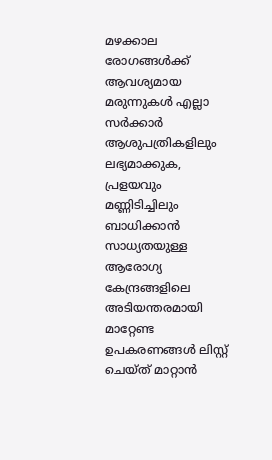മഴക്കാല രോഗങ്ങള്‍ക്ക് ആവശ്യമായ മരുന്നുകള്‍ എല്ലാ സര്‍ക്കാര്‍ ആശുപത്രികളിലും ലഭ്യമാക്കുക, പ്രളയവും മണ്ണിടിച്ചിലും ബാധിക്കാന്‍ സാധ്യതയുള്ള ആരോഗ്യ കേന്ദ്രങ്ങളിലെ അടിയന്തരമായി മാറ്റേണ്ട ഉപകരണങ്ങള്‍ ലിസ്റ്റ്  ചെയ്ത് മാറ്റാന്‍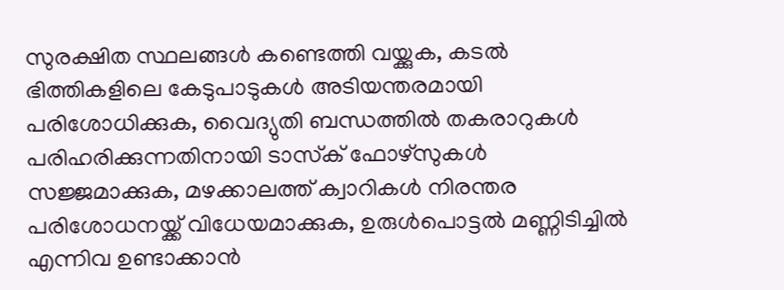സുരക്ഷിത സ്ഥലങ്ങള്‍ കണ്ടെത്തി വയ്ക്കുക, കടല്‍ ഭിത്തികളിലെ കേടുപാടുകള്‍ അടിയന്തരമായി പരിശോധിക്കുക, വൈദ്യുതി ബന്ധത്തില്‍ തകരാറുകള്‍ പരിഹരിക്കുന്നതിനായി ടാസ്‌ക് ഫോഴ്‌സുകള്‍ സജ്ജമാക്കുക, മഴക്കാലത്ത് ക്വാറികള്‍ നിരന്തര പരിശോധനയ്ക്ക് വിധേയമാക്കുക, ഉരുള്‍പൊട്ടല്‍ മണ്ണിടിച്ചില്‍ എന്നിവ ഉണ്ടാക്കാന്‍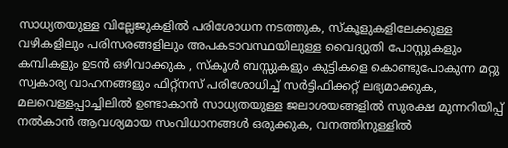സാധ്യതയുള്ള വില്ലേജുകളില്‍ പരിശോധന നടത്തുക, സ്‌കൂളുകളിലേക്കുള്ള വഴികളിലും പരിസരങ്ങളിലും അപകടാവസ്ഥയിലുള്ള വൈദ്യുതി പോസ്റ്റുകളും കമ്പികളും ഉടന്‍ ഒഴിവാക്കുക , സ്‌കൂള്‍ ബസ്സുകളും കുട്ടികളെ കൊണ്ടുപോകുന്ന മറ്റു സ്വകാര്യ വാഹനങ്ങളും ഫിറ്റ്‌നസ് പരിശോധിച്ച് സര്‍ട്ടിഫിക്കറ്റ് ലഭ്യമാക്കുക, മലവെള്ളപ്പാച്ചിലില്‍ ഉണ്ടാകാന്‍ സാധ്യതയുള്ള ജലാശയങ്ങളില്‍ സുരക്ഷ മുന്നറിയിപ്പ് നല്‍കാന്‍ ആവശ്യമായ സംവിധാനങ്ങള്‍ ഒരുക്കുക, വനത്തിനുള്ളില്‍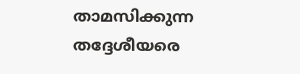താമസിക്കുന്ന തദ്ദേശീയരെ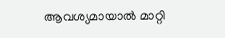ആവശ്യമായാല്‍ മാറ്റി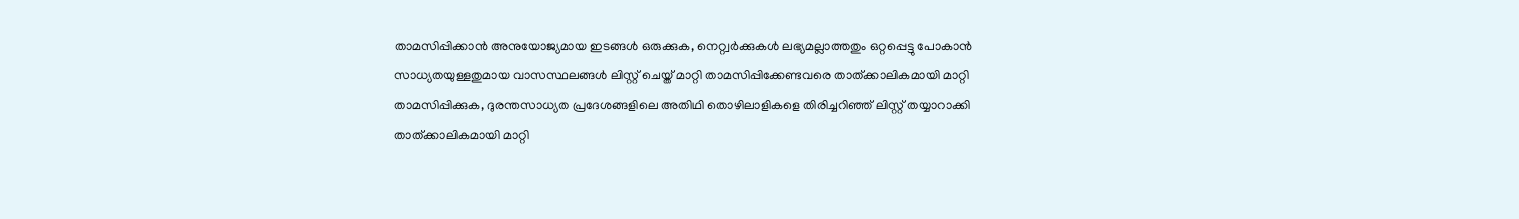താമസിപ്പിക്കാന്‍ അനുയോജ്യമായ ഇടങ്ങള്‍ ഒരുക്കുക, നെറ്റ്വര്‍ക്കുകള്‍ ലഭ്യമല്ലാത്തതും ഒറ്റപ്പെട്ടു പോകാന്‍ സാധ്യതയുള്ളതുമായ വാസസ്ഥലങ്ങള്‍ ലിസ്റ്റ് ചെയ്ത് മാറ്റി താമസിപ്പിക്കേണ്ടവരെ താത്ക്കാലികമായി മാറ്റി താമസിപ്പിക്കുക, ദുരന്തസാധ്യത പ്രദേശങ്ങളിലെ അതിഥി തൊഴിലാളികളെ തിരിച്ചറിഞ്ഞ് ലിസ്റ്റ് തയ്യാറാക്കി താത്ക്കാലികമായി മാറ്റി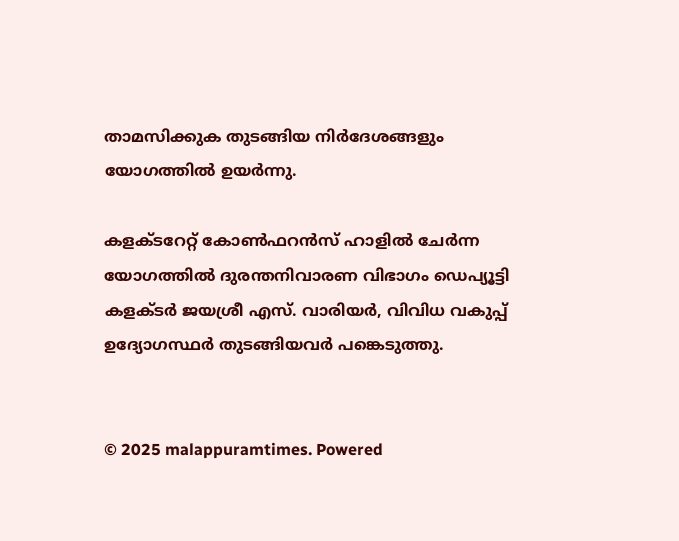താമസിക്കുക തുടങ്ങിയ നിര്‍ദേശങ്ങളും യോഗത്തില്‍ ഉയര്‍ന്നു.

കളക്ടറേറ്റ് കോണ്‍ഫറന്‍സ് ഹാളില്‍ ചേര്‍ന്ന യോഗത്തില്‍ ദുരന്തനിവാരണ വിഭാഗം ഡെപ്യൂട്ടി കളക്ടര്‍ ജയശ്രീ എസ്. വാരിയര്‍, വിവിധ വകുപ്പ് ഉദ്യോഗസ്ഥര്‍ തുടങ്ങിയവര്‍ പങ്കെടുത്തു.


© 2025 malappuramtimes. Powered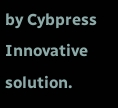by Cybpress Innovative solution.